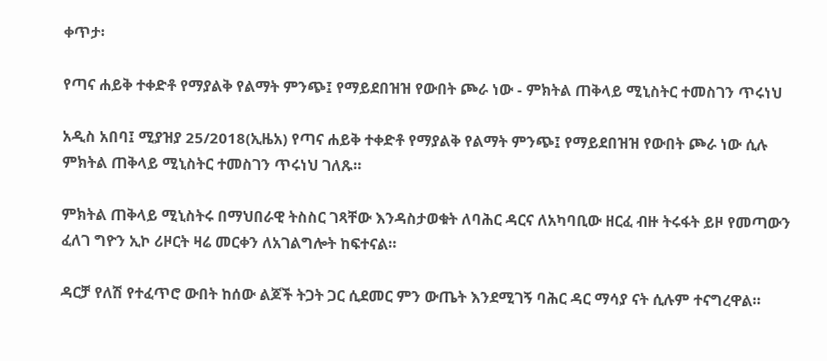ቀጥታ፡

የጣና ሐይቅ ተቀድቶ የማያልቅ የልማት ምንጭ፤ የማይደበዝዝ የውበት ጮራ ነው - ምክትል ጠቅላይ ሚኒስትር ተመስገን ጥሩነህ

አዲስ አበባ፤ ሚያዝያ 25/2018(ኢዜአ) የጣና ሐይቅ ተቀድቶ የማያልቅ የልማት ምንጭ፤ የማይደበዝዝ የውበት ጮራ ነው ሲሉ ምክትል ጠቅላይ ሚኒስትር ተመስገን ጥሩነህ ገለጹ።

ምክትል ጠቅላይ ሚኒስትሩ በማህበራዊ ትስስር ገጻቸው እንዳስታወቁት ለባሕር ዳርና ለአካባቢው ዘርፈ ብዙ ትሩፋት ይዞ የመጣውን ፈለገ ግዮን ኢኮ ሪዞርት ዛሬ መርቀን ለአገልግሎት ከፍተናል።

ዳርቻ የለሽ የተፈጥሮ ውበት ከሰው ልጆች ትጋት ጋር ሲደመር ምን ውጤት እንደሚገኝ ባሕር ዳር ማሳያ ናት ሲሉም ተናግረዋል።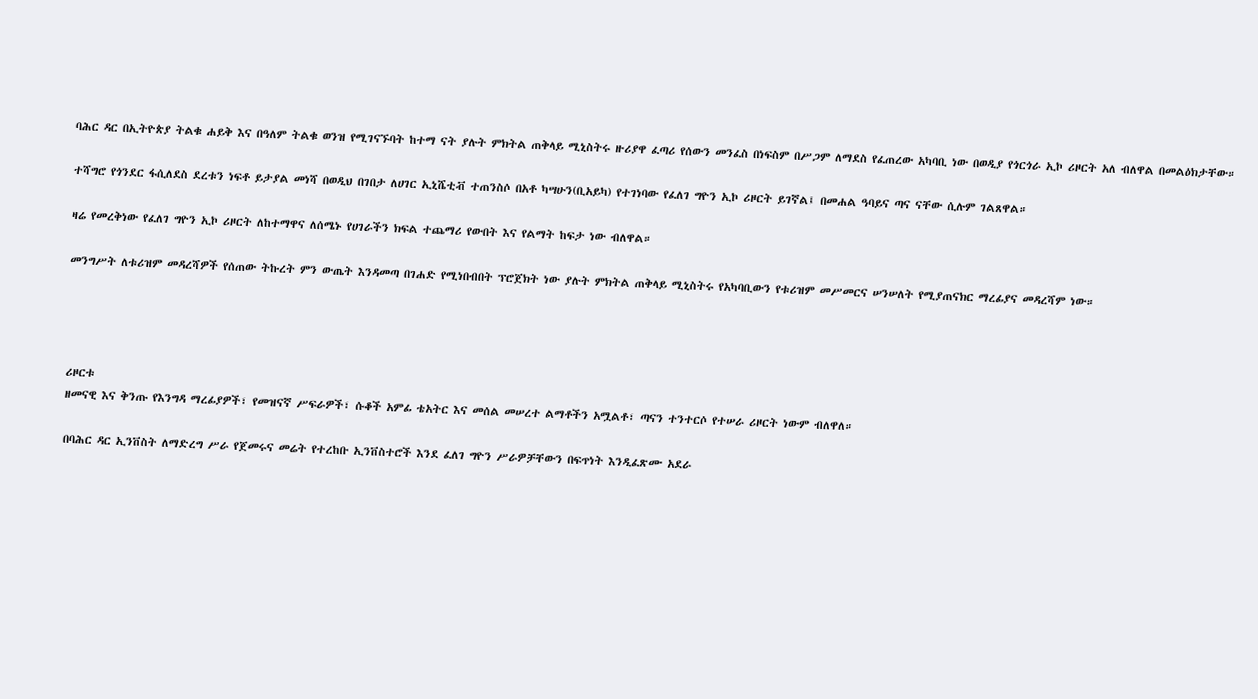ባሕር ዳር በኢትዮጵያ ትልቁ ሐይቅ እና በዓለም ትልቁ ወንዝ የሚገናኙባት ከተማ ናት ያሉት ምክትል ጠቅላይ ሚኒስትሩ ዙሪያዋ ፈጣሪ የሰውን መንፈስ በነፍስም በሥጋም ለማደስ የፈጠረው አካባቢ ነው በወዲያ የጎርጎራ ኢኮ ሪዞርት አለ ብለዋል በመልዕክታቸው።

ተሻግሮ የጎንደር ፋሲለደስ ደረቱን ነፍቶ ይታያል መነሻ በወዲህ በገበታ ለሀገር ኢኒሼቲቭ ተጠንስሶ በአቶ ካሣሁን(ቢአይካ) የተገነባው የፈለገ ግዮን ኢኮ ሪዞርት ይገኛል፤ በመሐል ዓባይና ጣና ናቸው ሲሉም ገልጸዋል።

ዛሬ የመረቅነው የፈለገ ግዮን ኢኮ ሪዞርት ለከተማዋና ለሰሜኑ የሀገራችን ክፍል ተጨማሪ የውበት እና የልማት ከፍታ ነው ብለዋል።

መንግሥት ለቱሪዝም መዳረሻዎች የሰጠው ትኩረት ምን ውጤት እንዳመጣ በገሐድ የሚነበብበት ፕሮጀክት ነው ያሉት ምክትል ጠቅላይ ሚኒስትሩ የአካባቢውን የቱሪዝም መሥመርና ሠንሠለት የሚያጠናክር ማረፊያና መዳረሻም ነው።




ሪዞርቱ
ዘመናዊ እና ቅንጡ የእንግዳ ማረፊያዎች፣ የመዝናኛ ሥፍራዎች፣ ሱቆች አምፊ ቴአትር እና መሰል መሠረተ ልማቶችን አሟልቶ፣ ጣናን ተንተርሶ የተሠራ ሪዞርት ነውም ብለዋለ።

በባሕር ዳር ኢንቨስት ለማድረግ ሥራ የጀመሩና መሬት የተረከቡ ኢንቨስተሮች እንደ ፈለገ ግዮን ሥራዎቻቸውን በፍጥነት እንዲፈጽሙ አደራ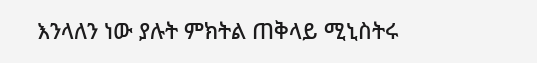እንላለን ነው ያሉት ምክትል ጠቅላይ ሚኒስትሩ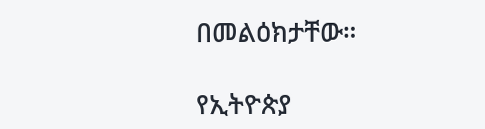በመልዕክታቸው።

የኢትዮጵያ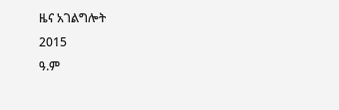ዜና አገልግሎት
2015
ዓ.ም